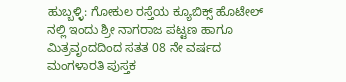ಹುಬ್ಬಳ್ಳಿ: ಗೋಕುಲ ರಸ್ತೆಯ ಕ್ಯೂಬಿಕ್ಸ್ ಹೊಟೇಲ್ ನಲ್ಲಿ ಇಂದು ಶ್ರೀ ನಾಗರಾಜ ಪಟ್ಟಣ ಹಾಗೂ ಮಿತ್ರವೃಂದದಿಂದ ಸತತ 08 ನೇ ವರ್ಷದ ಮಂಗಳಾರತಿ ಪುಸ್ತಕ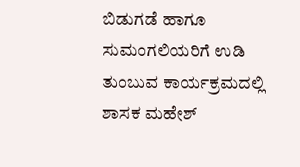ಬಿಡುಗಡೆ ಹಾಗೂ ಸುಮಂಗಲಿಯರಿಗೆ ಉಡಿ ತುಂಬುವ ಕಾರ್ಯಕ್ರಮದಲ್ಲಿ ಶಾಸಕ ಮಹೇಶ್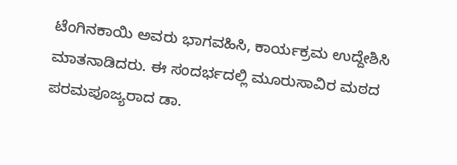ಟೆಂಗಿನಕಾಯಿ ಅವರು ಭಾಗವಹಿಸಿ, ಕಾರ್ಯಕ್ರಮ ಉದ್ದೇಶಿಸಿ ಮಾತನಾಡಿದರು. ಈ ಸಂದರ್ಭದಲ್ಲಿ ಮೂರುಸಾವಿರ ಮಠದ ಪರಮಪೂಜ್ಯರಾದ ಡಾ.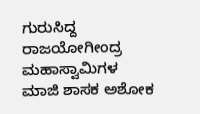ಗುರುಸಿದ್ದ ರಾಜಯೋಗೀಂದ್ರ ಮಹಾಸ್ವಾಮಿಗಳ ಮಾಜಿ ಶಾಸಕ ಅಶೋಕ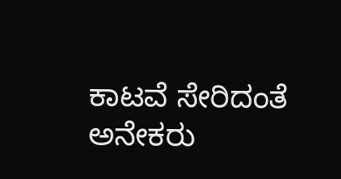ಕಾಟವೆ ಸೇರಿದಂತೆ ಅನೇಕರು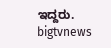ಇದ್ದರು.
bigtvnews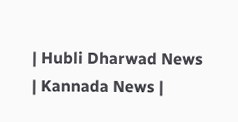| Hubli Dharwad News | Kannada News |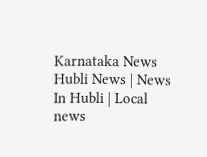Karnataka News Hubli News | News In Hubli | Local news